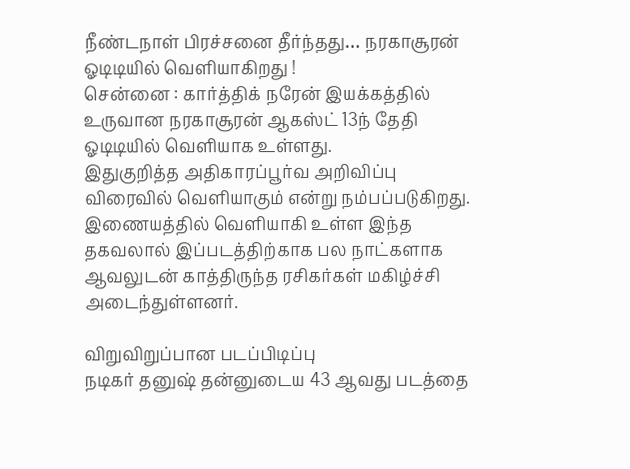நீண்டநாள் பிரச்சனை தீர்ந்தது… நரகாசூரன் ஓடிடியில் வெளியாகிறது !
சென்னை : கார்த்திக் நரேன் இயக்கத்தில் உருவான நரகாசூரன் ஆகஸ்ட் 13ந் தேதி ஓடிடியில் வெளியாக உள்ளது.
இதுகுறித்த அதிகாரப்பூர்வ அறிவிப்பு விரைவில் வெளியாகும் என்று நம்பப்படுகிறது.
இணையத்தில் வெளியாகி உள்ள இந்த தகவலால் இப்படத்திற்காக பல நாட்களாக ஆவலுடன் காத்திருந்த ரசிகர்கள் மகிழ்ச்சி அடைந்துள்ளனர்.

விறுவிறுப்பான படப்பிடிப்பு
நடிகர் தனுஷ் தன்னுடைய 43 ஆவது படத்தை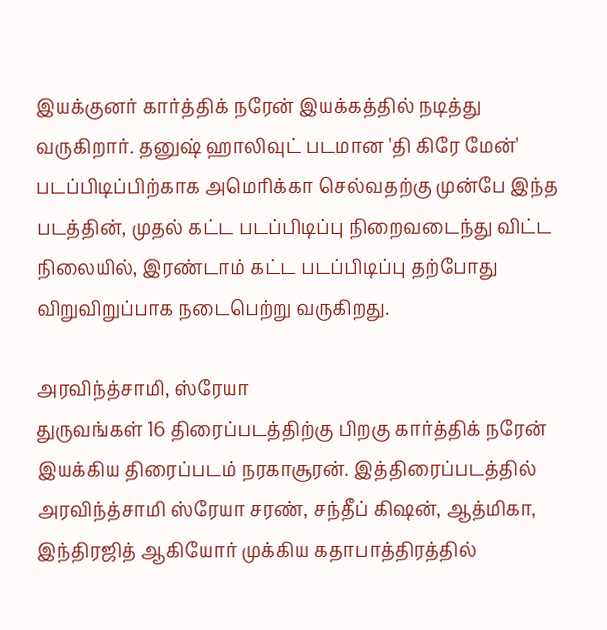இயக்குனர் கார்த்திக் நரேன் இயக்கத்தில் நடித்து வருகிறார். தனுஷ் ஹாலிவுட் படமான 'தி கிரே மேன்' படப்பிடிப்பிற்காக அமெரிக்கா செல்வதற்கு முன்பே இந்த படத்தின், முதல் கட்ட படப்பிடிப்பு நிறைவடைந்து விட்ட நிலையில், இரண்டாம் கட்ட படப்பிடிப்பு தற்போது விறுவிறுப்பாக நடைபெற்று வருகிறது.

அரவிந்த்சாமி, ஸ்ரேயா
துருவங்கள் 16 திரைப்படத்திற்கு பிறகு கார்த்திக் நரேன் இயக்கிய திரைப்படம் நரகாசூரன். இத்திரைப்படத்தில் அரவிந்த்சாமி ஸ்ரேயா சரண், சந்தீப் கிஷன், ஆத்மிகா, இந்திரஜித் ஆகியோர் முக்கிய கதாபாத்திரத்தில்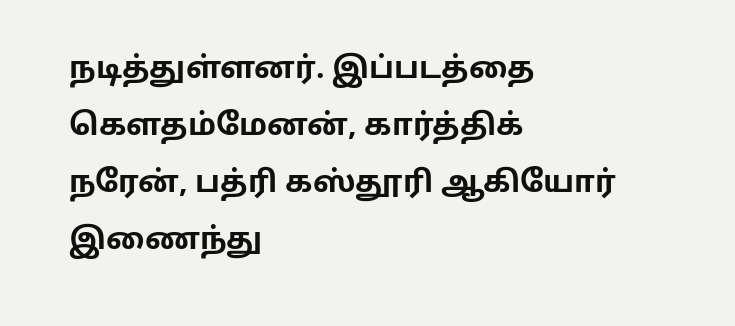நடித்துள்ளனர். இப்படத்தை கௌதம்மேனன், கார்த்திக் நரேன், பத்ரி கஸ்தூரி ஆகியோர் இணைந்து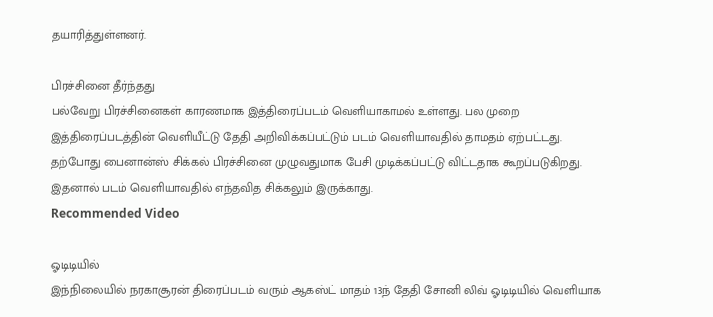தயாரித்துள்ளனர்.

பிரச்சினை தீர்ந்தது
பல்வேறு பிரச்சினைகள் காரணமாக இத்திரைப்படம் வெளியாகாமல் உள்ளது. பல முறை இத்திரைப்படத்தின் வெளியீட்டு தேதி அறிவிக்கப்பட்டும் படம் வெளியாவதில் தாமதம் ஏற்பட்டது. தற்போது பைனான்ஸ் சிக்கல் பிரச்சினை முழுவதுமாக பேசி முடிக்கப்பட்டு விட்டதாக கூறப்படுகிறது. இதனால் படம் வெளியாவதில் எந்தவித சிக்கலும் இருக்காது.
Recommended Video

ஓடிடியில்
இந்நிலையில் நரகாசூரன் திரைப்படம் வரும் ஆகஸ்ட் மாதம் 13ந் தேதி சோனி லிவ் ஓடிடியில் வெளியாக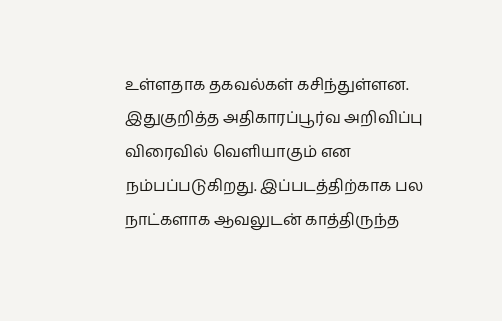உள்ளதாக தகவல்கள் கசிந்துள்ளன. இதுகுறித்த அதிகாரப்பூர்வ அறிவிப்பு விரைவில் வெளியாகும் என நம்பப்படுகிறது. இப்படத்திற்காக பல நாட்களாக ஆவலுடன் காத்திருந்த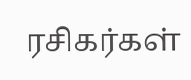ரசிகர்கள்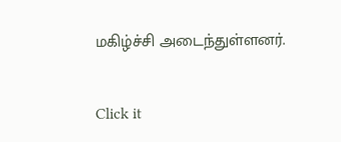மகிழ்ச்சி அடைந்துள்ளனர்.


Click it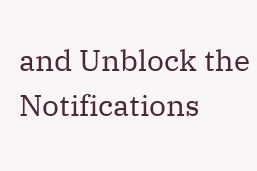and Unblock the Notifications